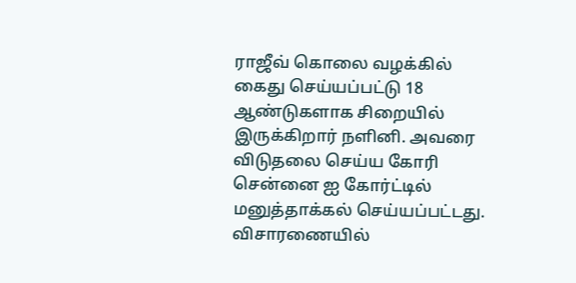ராஜீவ் கொலை வழக்கில் கைது செய்யப்பட்டு 18 ஆண்டுகளாக சிறையில் இருக்கிறார் நளினி. அவரை விடுதலை செய்ய கோரி சென்னை ஐ கோர்ட்டில் மனுத்தாக்கல் செய்யப்பட்டது.
விசாரணையில்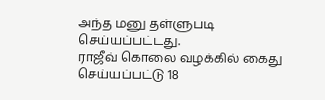அந்த மனு தள்ளுபடி செய்யப்பட்டது.
ராஜீவ் கொலை வழக்கில் கைது செய்யப்பட்டு 18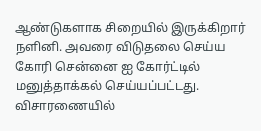ஆண்டுகளாக சிறையில் இருக்கிறார் நளினி. அவரை விடுதலை செய்ய கோரி சென்னை ஐ கோர்ட்டில் மனுத்தாக்கல் செய்யப்பட்டது.
விசாரணையில்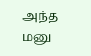அந்த மனு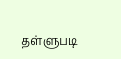தள்ளுபடி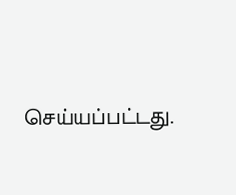செய்யப்பட்டது.